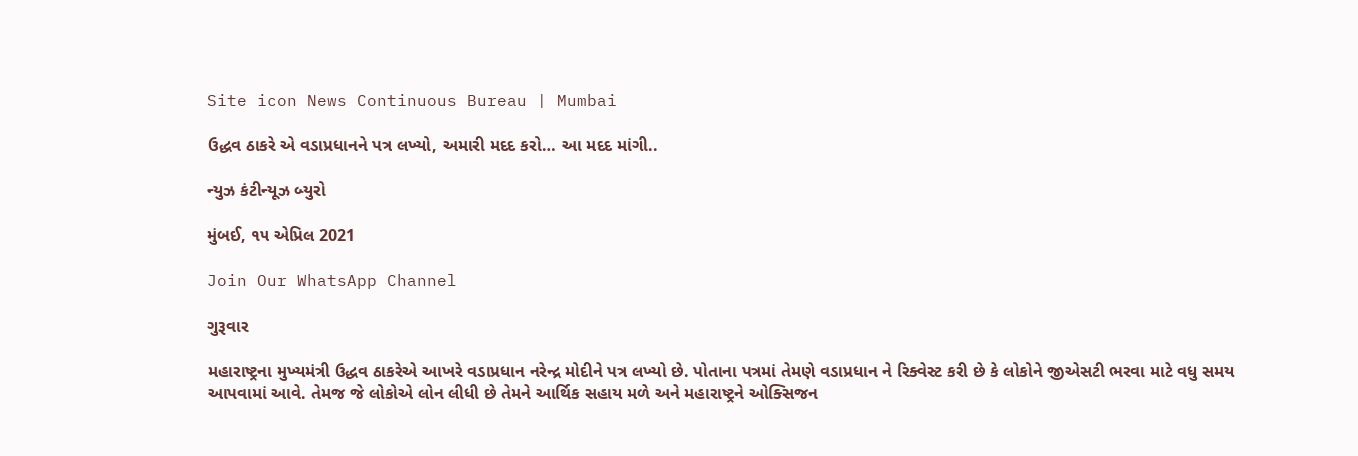Site icon News Continuous Bureau | Mumbai

ઉદ્ધવ ઠાકરે એ વડાપ્રધાનને પત્ર લખ્યો, અમારી મદદ કરો… આ મદદ માંગી..

ન્યુઝ કંટીન્યૂઝ બ્યુરો

મુંબઈ, ૧૫ એપ્રિલ 2021

Join Our WhatsApp Channel

ગુરૂવાર

મહારાષ્ટ્રના મુખ્યમંત્રી ઉદ્ધવ ઠાકરેએ આખરે વડાપ્રધાન નરેન્દ્ર મોદીને પત્ર લખ્યો છે. પોતાના પત્રમાં તેમણે વડાપ્રધાન ને રિક્વેસ્ટ કરી છે કે લોકોને જીએસટી ભરવા માટે વધુ સમય આપવામાં આવે. તેમજ જે લોકોએ લોન લીધી છે તેમને આર્થિક સહાય મળે અને મહારાષ્ટ્રને ઓક્સિજન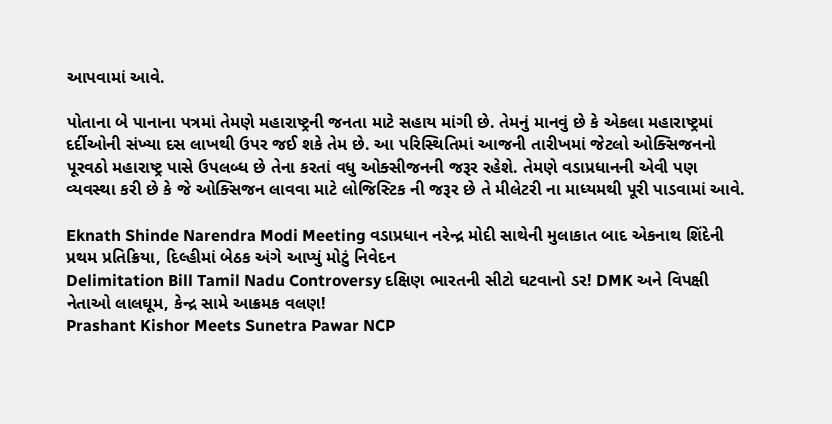આપવામાં આવે.

પોતાના બે પાનાના પત્રમાં તેમણે મહારાષ્ટ્રની જનતા માટે સહાય માંગી છે. તેમનું માનવું છે કે એકલા મહારાષ્ટ્રમાં દર્દીઓની સંખ્યા દસ લાખથી ઉપર જઈ શકે તેમ છે. આ પરિસ્થિતિમાં આજની તારીખમાં જેટલો ઓક્સિજનનો પૂરવઠો મહારાષ્ટ્ર પાસે ઉપલબ્ધ છે તેના કરતાં વધુ ઓક્સીજનની જરૂર રહેશે. તેમણે વડાપ્રધાનની એવી પણ વ્યવસ્થા કરી છે કે જે ઓક્સિજન લાવવા માટે લોજિસ્ટિક ની જરૂર છે તે મીલેટરી ના માધ્યમથી પૂરી પાડવામાં આવે.

Eknath Shinde Narendra Modi Meeting વડાપ્રધાન નરેન્દ્ર મોદી સાથેની મુલાકાત બાદ એકનાથ શિંદેની પ્રથમ પ્રતિક્રિયા, દિલ્હીમાં બેઠક અંગે આપ્યું મોટું નિવેદન
Delimitation Bill Tamil Nadu Controversy દક્ષિણ ભારતની સીટો ઘટવાનો ડર! DMK અને વિપક્ષી નેતાઓ લાલઘૂમ, કેન્દ્ર સામે આક્રમક વલણ!
Prashant Kishor Meets Sunetra Pawar NCP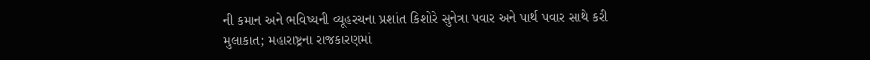ની કમાન અને ભવિષ્યની વ્યૂહરચના પ્રશાંત કિશોરે સુનેત્રા પવાર અને પાર્થ પવાર સાથે કરી મુલાકાત; મહારાષ્ટ્રના રાજકારણમાં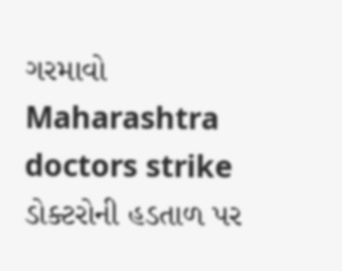ગરમાવો
Maharashtra doctors strike ડોક્ટરોની હડતાળ પર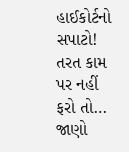હાઈકોર્ટનો સપાટો! તરત કામ પર નહીં ફરો તો… જાણો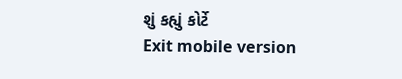શું કહ્યું કોર્ટે
Exit mobile version